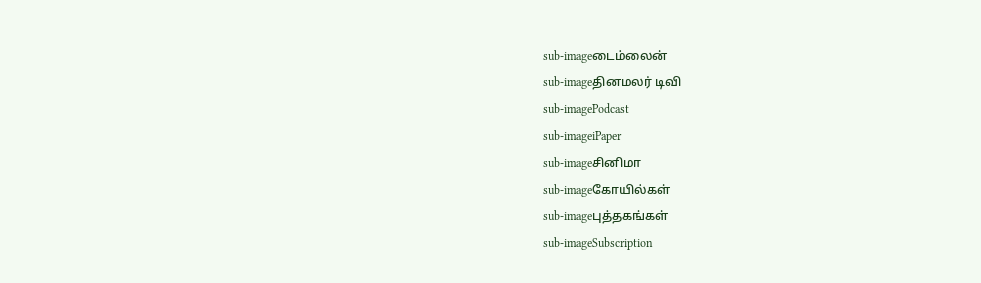sub-imageடைம்லைன்
sub-imageதினமலர் டிவி
sub-imagePodcast
sub-imageiPaper
sub-imageசினிமா
sub-imageகோயில்கள்
sub-imageபுத்தகங்கள்
sub-imageSubscription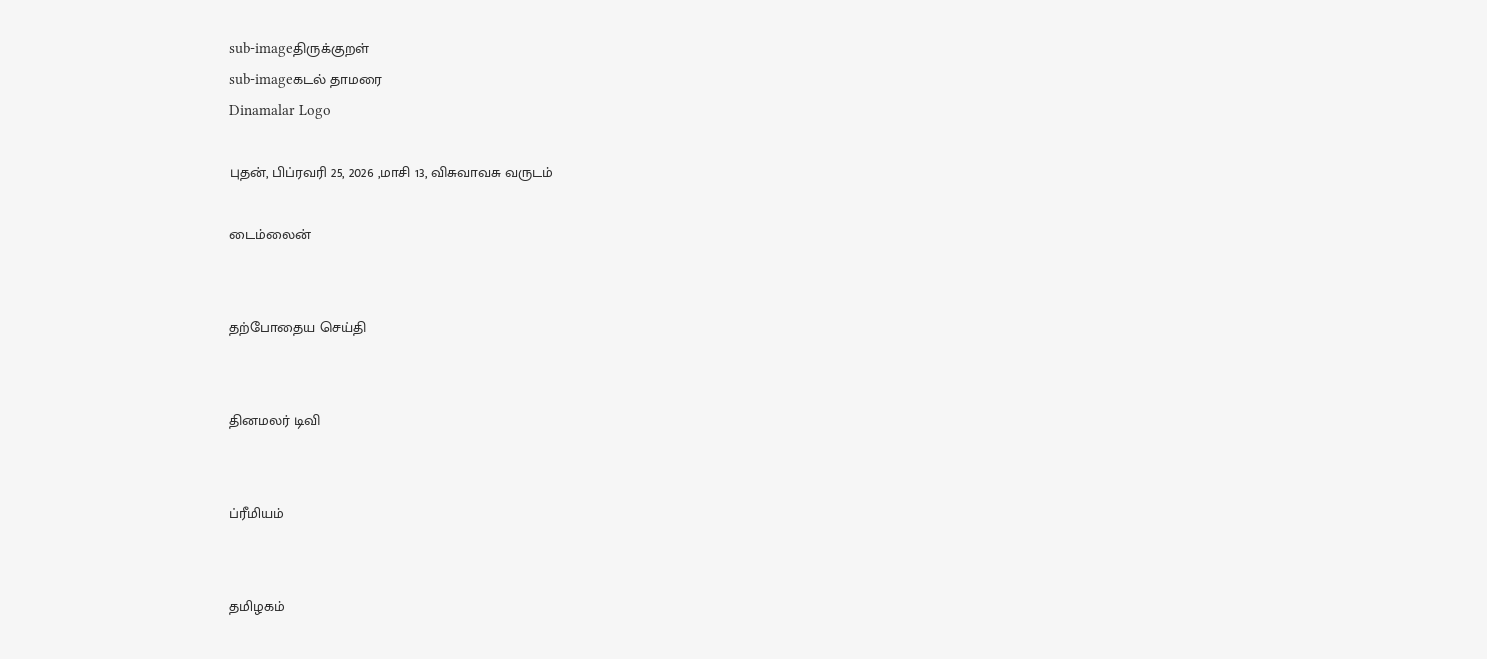sub-imageதிருக்குறள்
sub-imageகடல் தாமரை
Dinamalar Logo

புதன், பிப்ரவரி 25, 2026 ,மாசி 13, விசுவாவசு வருடம்

டைம்லைன்


தற்போதைய செய்தி


தினமலர் டிவி


ப்ரீமியம்


தமிழகம்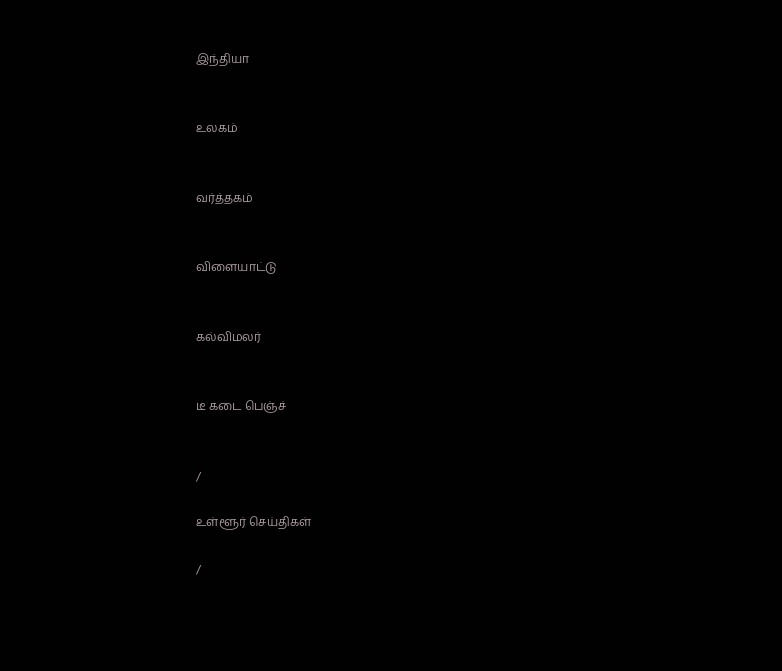இந்தியா


உலகம்


வர்த்தகம்


விளையாட்டு


கல்விமலர்


டீ கடை பெஞ்ச்


/

உள்ளூர் செய்திகள்

/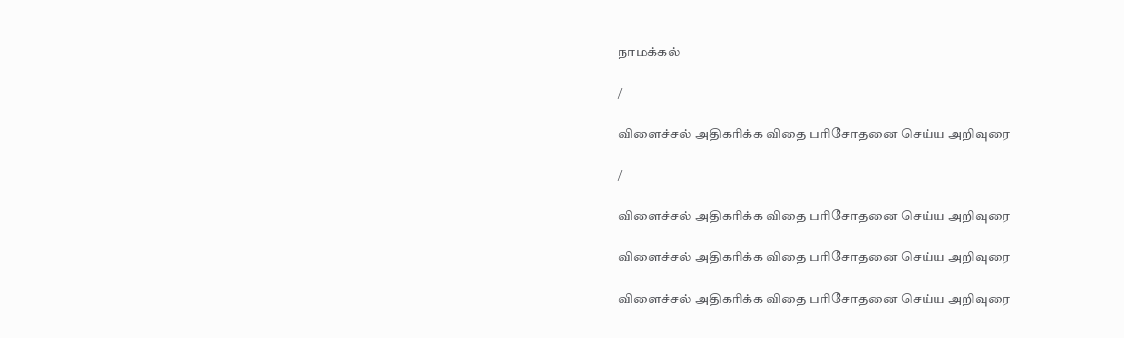நாமக்கல்

/

விளைச்சல் அதிகரிக்க விதை பரிசோதனை செய்ய அறிவுரை

/

விளைச்சல் அதிகரிக்க விதை பரிசோதனை செய்ய அறிவுரை

விளைச்சல் அதிகரிக்க விதை பரிசோதனை செய்ய அறிவுரை

விளைச்சல் அதிகரிக்க விதை பரிசோதனை செய்ய அறிவுரை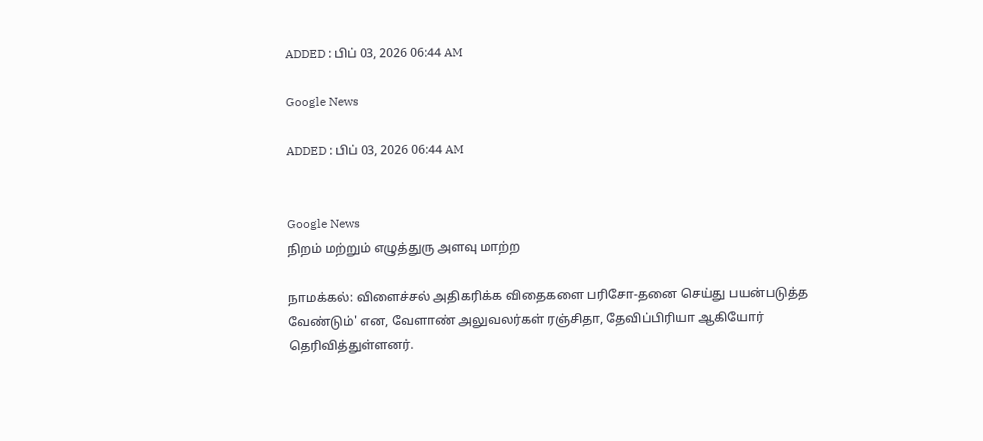ADDED : பிப் 03, 2026 06:44 AM

Google News

ADDED : பிப் 03, 2026 06:44 AM


Google News
நிறம் மற்றும் எழுத்துரு அளவு மாற்ற

நாமக்கல்: விளைச்சல் அதிகரிக்க விதைகளை பரிசோ-தனை செய்து பயன்படுத்த வேண்டும்' என, வேளாண் அலுவலர்கள் ரஞ்சிதா, தேவிப்பிரியா ஆகியோர் தெரிவித்துள்ளனர்.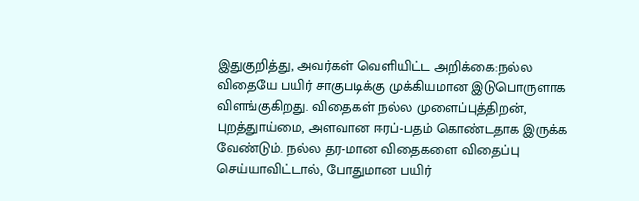இதுகுறித்து, அவர்கள் வெளியிட்ட அறிக்கை:நல்ல விதையே பயிர் சாகுபடிக்கு முக்கியமான இடுபொருளாக விளங்குகிறது. விதைகள் நல்ல முளைப்புத்திறன், புறத்துாய்மை, அளவான ஈரப்-பதம் கொண்டதாக இருக்க வேண்டும். நல்ல தர-மான விதைகளை விதைப்பு செய்யாவிட்டால், போதுமான பயிர்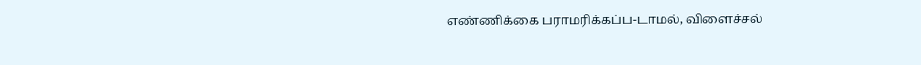எண்ணிக்கை பராமரிக்கப்ப-டாமல், விளைச்சல்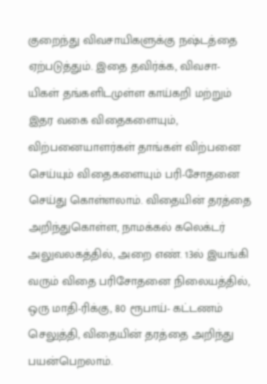குறைந்து விவசாயிகளுக்கு நஷ்டத்தை ஏற்படுத்தும். இதை தவிர்க்க, விவசா-யிகள் தங்களிடமுள்ள காய்கறி மற்றும் இதர வகை விதைகளையும், விற்பனையாளர்கள் தாங்கள் விற்பனை செய்யும் விதைகளையும் பரி-சோதனை செய்து கொள்ளலாம். விதையின் தரத்தை அறிந்துகொள்ள, நாமக்கல் கலெக்டர் அலுவலகத்தில், அறை எண். 13ல் இயங்கி வரும் விதை பரிசோதனை நிலையத்தில், ஒரு மாதி-ரிக்கு, 80 ரூபாய்- கட்டணம் செலுத்தி, விதையின் தரத்தை அறிந்து பயன்பெறலாம்.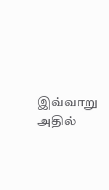இவ்வாறு அதில்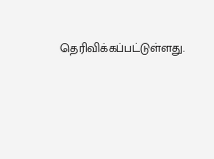தெரிவிக்கப்பட்டுள்ளது.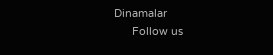Dinamalar
      Follow us